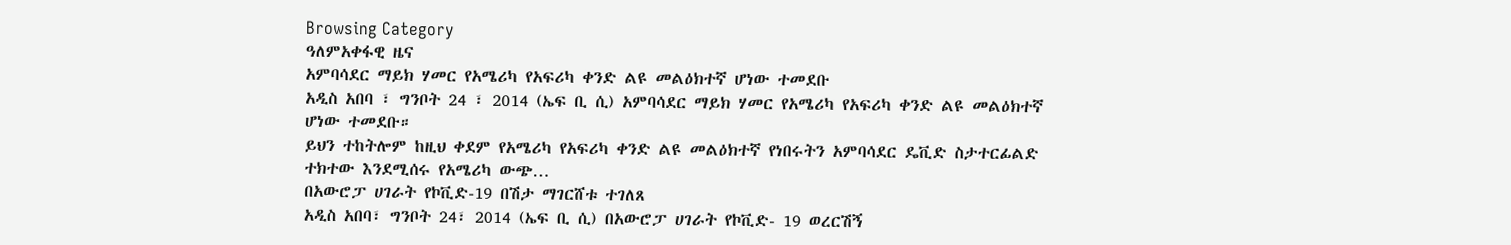Browsing Category
ዓለምአቀፋዊ ዜና
አምባሳደር ማይክ ሃመር የአሜሪካ የአፍሪካ ቀንድ ልዩ መልዕክተኛ ሆነው ተመደቡ
አዲስ አበባ ፣ ግንቦት 24 ፣ 2014 (ኤፍ ቢ ሲ) አምባሳደር ማይክ ሃመር የአሜሪካ የአፍሪካ ቀንድ ልዩ መልዕክተኛ ሆነው ተመደቡ።
ይህን ተከትሎም ከዚህ ቀደም የአሜሪካ የአፍሪካ ቀንድ ልዩ መልዕክተኛ የነበሩትን አምባሳደር ዴቪድ ስታተርፊልድ ተክተው እንደሚሰሩ የአሜሪካ ውጭ…
በአውሮፓ ሀገራት የኮቪድ-19 በሽታ ማገርሸቱ ተገለጸ
አዲስ አበባ፣ ግንቦት 24፣ 2014 (ኤፍ ቢ ሲ) በአውሮፓ ሀገራት የኮቪድ- 19 ወረርሽኝ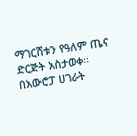ማገርሸቱን የዓለም ጤና ድርጅት አስታወቀ፡፡
በአውሮፓ ሀገራት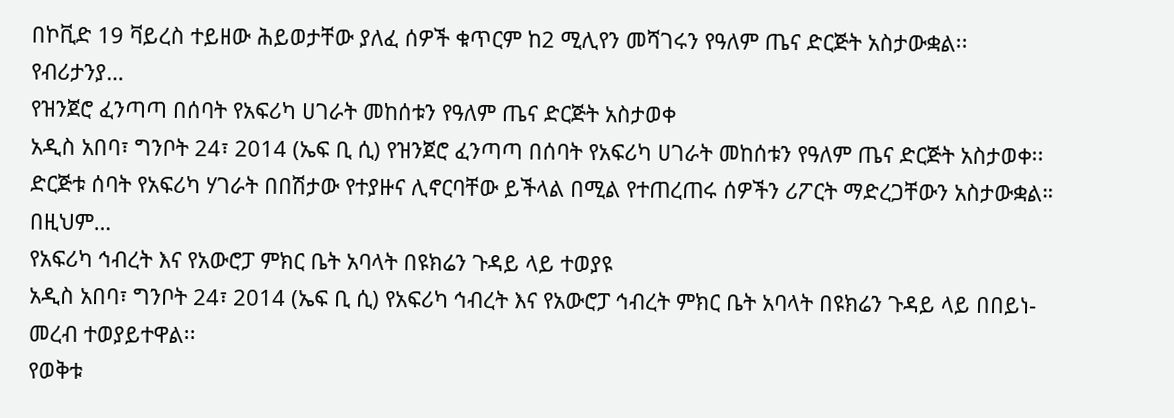በኮቪድ 19 ቫይረስ ተይዘው ሕይወታቸው ያለፈ ሰዎች ቁጥርም ከ2 ሚሊየን መሻገሩን የዓለም ጤና ድርጅት አስታውቋል፡፡
የብሪታንያ…
የዝንጀሮ ፈንጣጣ በሰባት የአፍሪካ ሀገራት መከሰቱን የዓለም ጤና ድርጅት አስታወቀ
አዲስ አበባ፣ ግንቦት 24፣ 2014 (ኤፍ ቢ ሲ) የዝንጀሮ ፈንጣጣ በሰባት የአፍሪካ ሀገራት መከሰቱን የዓለም ጤና ድርጅት አስታወቀ፡፡
ድርጅቱ ሰባት የአፍሪካ ሃገራት በበሽታው የተያዙና ሊኖርባቸው ይችላል በሚል የተጠረጠሩ ሰዎችን ሪፖርት ማድረጋቸውን አስታውቋል።
በዚህም…
የአፍሪካ ኅብረት እና የአውሮፓ ምክር ቤት አባላት በዩክሬን ጉዳይ ላይ ተወያዩ
አዲስ አበባ፣ ግንቦት 24፣ 2014 (ኤፍ ቢ ሲ) የአፍሪካ ኅብረት እና የአውሮፓ ኅብረት ምክር ቤት አባላት በዩክሬን ጉዳይ ላይ በበይነ-መረብ ተወያይተዋል፡፡
የወቅቱ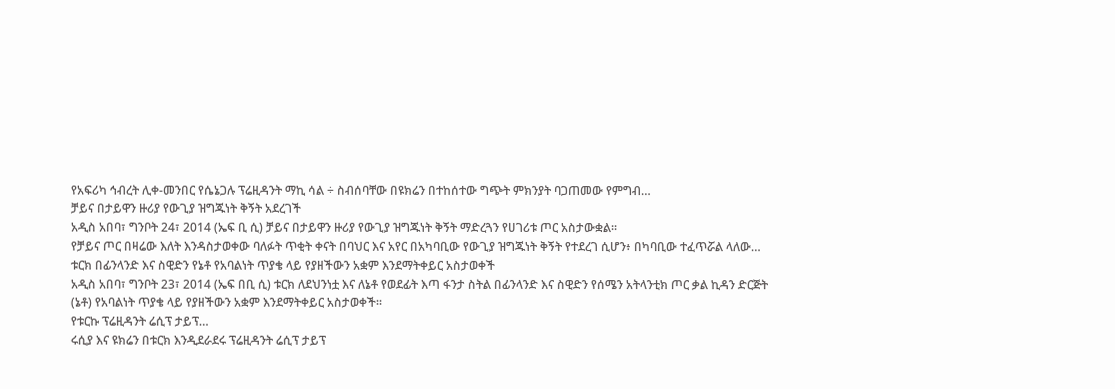የአፍሪካ ኅብረት ሊቀ-መንበር የሴኔጋሉ ፕሬዚዳንት ማኪ ሳል ÷ ስብሰባቸው በዩክሬን በተከሰተው ግጭት ምክንያት ባጋጠመው የምግብ…
ቻይና በታይዋን ዙሪያ የውጊያ ዝግጁነት ቅኝት አደረገች
አዲስ አበባ፣ ግንቦት 24፣ 2014 (ኤፍ ቢ ሲ) ቻይና በታይዋን ዙሪያ የውጊያ ዝግጁነት ቅኝት ማድረጓን የሀገሪቱ ጦር አስታውቋል፡፡
የቻይና ጦር በዛሬው እለት እንዳስታወቀው ባለፉት ጥቂት ቀናት በባህር እና አየር በአካባቢው የውጊያ ዝግጁነት ቅኝት የተደረገ ሲሆን፥ በካባቢው ተፈጥሯል ላለው…
ቱርክ በፊንላንድ እና ስዊድን የኔቶ የአባልነት ጥያቄ ላይ የያዘችውን አቋም እንደማትቀይር አስታወቀች
አዲስ አበባ፣ ግንቦት 23፣ 2014 (ኤፍ በቢ ሲ) ቱርክ ለደህንነቷ እና ለኔቶ የወደፊት እጣ ፋንታ ስትል በፊንላንድ እና ስዊድን የሰሜን አትላንቲክ ጦር ቃል ኪዳን ድርጅት (ኔቶ) የአባልነት ጥያቄ ላይ የያዘችውን አቋም እንደማትቀይር አስታወቀች።
የቱርኩ ፕሬዚዳንት ሬሲፕ ታይፕ…
ሩሲያ እና ዩክሬን በቱርክ እንዲደራደሩ ፕሬዚዳንት ሬሲፕ ታይፕ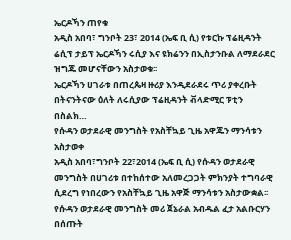ኤርዶኻን ጠየቁ
አዲስ አበባ፣ ግንቦት 23፣ 2014 (ኤፍ ቢ ሲ) የቱርኩ ፕሬዚዳንት ሬሲፕ ታይፕ ኤርዶኻን ሩሲያ እና ዩክሬንን በኢስታንቡል ለማደራደር ዝግጁ መሆናቸውን አስታወቁ፡፡
ኤርዶኻን ሀገራቱ በጠረጴዛ ዙሪያ እንዲደራደሩ ጥሪ ያቀረቡት በትናንትናው ዕለት ለሩሲያው ፕሬዚዳንት ቭላድሚር ፑቲን በስልክ…
የሱዳን ወታደራዊ መንግስት የአስቸኳይ ጊዜ አዋጁን ማንሳቱን አስታወቀ
አዲስ አበባ፣ግንቦት 22፣2014 (ኤፍ ቢ ሲ) የሱዳን ወታደራዊ መንግስት በሀገሪቱ በተከሰተው አለመረጋጋት ምክንያት ተግባራዊ ሲደረግ የነበረውን የአስቸኳይ ጊዜ አዋጅ ማንሳቱን አስታውቋል፡፡
የሱዳን ወታደራዊ መንግስት መሪ ጀኔራል አብዱል ፈታ አልቡርሃን በሰጡት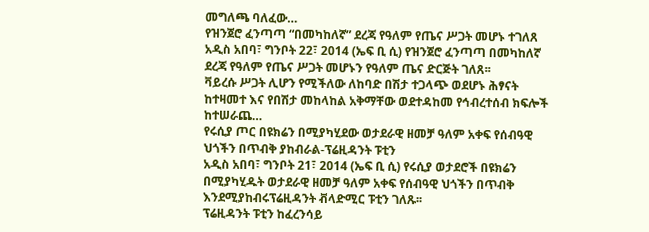መግለጫ ባለፈው…
የዝንጀሮ ፈንጣጣ “በመካከለኛ” ደረጃ የዓለም የጤና ሥጋት መሆኑ ተገለጸ
አዲስ አበባ፣ ግንቦት 22፣ 2014 (ኤፍ ቢ ሲ) የዝንጀሮ ፈንጣጣ በመካከለኛ ደረጃ የዓለም የጤና ሥጋት መሆኑን የዓለም ጤና ድርጅት ገለጸ፡፡
ቫይረሱ ሥጋት ሊሆን የሚችለው ለከባድ በሽታ ተጋላጭ ወደሆኑ ሕፃናት ከተዛመተ እና የበሽታ መከላከል አቅማቸው ወደተዳከመ የኅብረተሰብ ክፍሎች ከተሠራጨ…
የሩሲያ ጦር በዩክሬን በሚያካሂደው ወታደራዊ ዘመቻ ዓለም አቀፍ የሰብዓዊ ህጎችን በጥብቅ ያከብራል-ፕሬዚዳንት ፑቲን
አዲስ አበባ፣ ግንቦት 21፣ 2014 (ኤፍ ቢ ሲ) የሩሲያ ወታደሮች በዩክሬን በሚያካሂዱት ወታደራዊ ዘመቻ ዓለም አቀፍ የሰብዓዊ ህጎችን በጥብቅ እንደሚያከብሩፕሬዚዳንት ቭላድሚር ፑቲን ገለጹ፡፡
ፕሬዚዳንት ፑቲን ከፈረንሳይ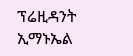ፕሬዚዳንት ኢማኑኤል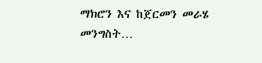ማክሮን እና ከጀርመን መራሄ መንግስት…